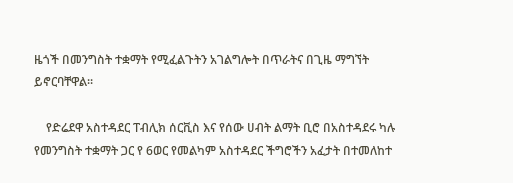ዜጎች በመንግስት ተቋማት የሚፈልጉትን አገልግሎት በጥራትና በጊዜ ማግኘት ይኖርባቸዋል፡፡

    የድሬደዋ አስተዳደር ፐብሊክ ሰርቪስ እና የሰው ሀብት ልማት ቢሮ በአስተዳደሩ ካሉ የመንግስት ተቋማት ጋር የ 6ወር የመልካም አስተዳደር ችግሮችን አፈታት በተመለከተ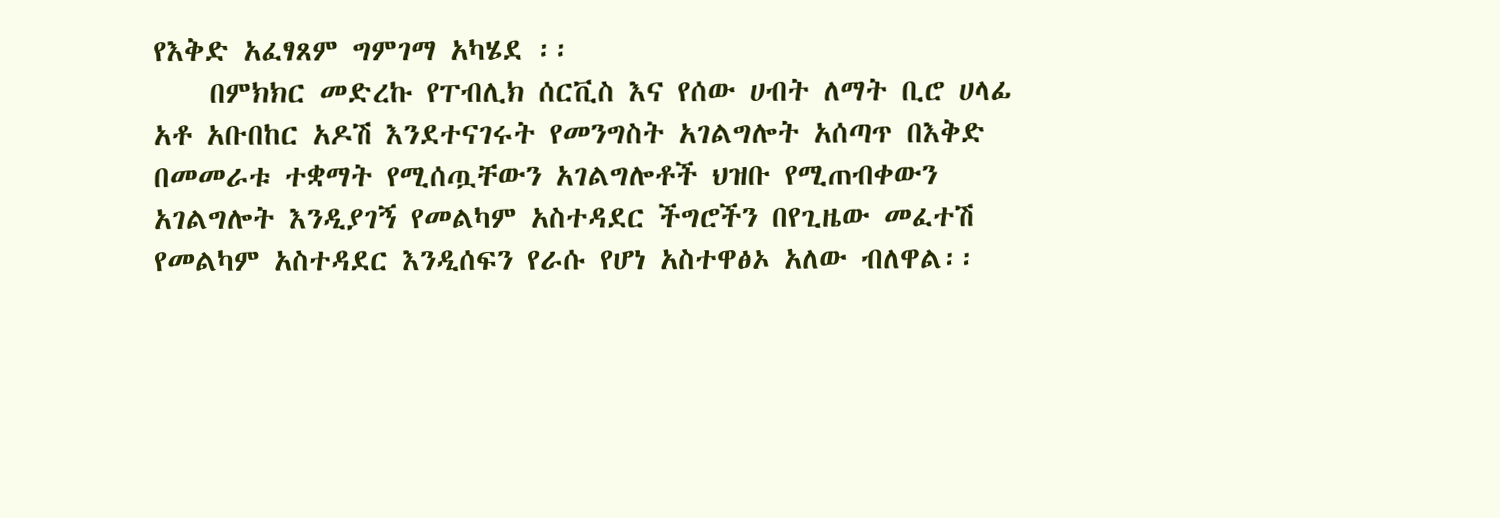የእቅድ አፈፃጸም ግምገማ አካሄደ ፡፡
    በምክክር መድረኩ የፐብሊክ ሰርቪስ እና የሰው ሀብት ለማት ቢሮ ሀላፊ አቶ አቡበከር አዶሽ እንደተናገሩት የመንግስት አገልግሎት አሰጣጥ በእቅድ በመመራቱ ተቋማት የሚሰጧቸውን አገልግሎቶች ህዝቡ የሚጠብቀውን አገልግሎት እንዲያገኝ የመልካም አስተዳደር ችግሮችን በየጊዜው መፈተሽ የመልካም አስተዳደር እንዲሰፍን የራሱ የሆነ አስተዋፅኦ አለው ብለዋል፡፡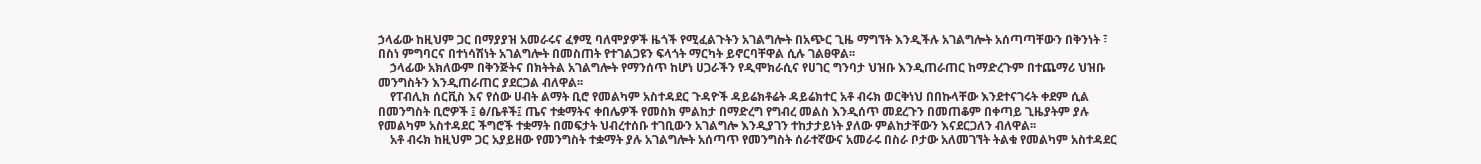ኃላፊው ከዚህም ጋር በማያያዝ አመራሩና ፈፃሚ ባለሞያዎች ዜጎች የሚፈልጉትን አገልግሎት በአጭር ጊዜ ማግኘት እንዲችሉ አገልግሎት አሰጣጣቸውን በቅንነት ፣ በስነ ምግባርና በተነሳሽነት አገልግሎት በመስጠት የተገልጋዩን ፍላጎት ማርካት ይኖርባቸዋል ሲሉ ገልፀዋል፡፡
    ኃላፊው አክለውም በቅንጅትና በክትትል አገልግሎት የማንሰጥ ከሆነ ሀጋራችን የዲሞክራሲና የሀገር ግንባታ ህዝቡ እንዲጠራጠር ከማድረጉም በተጨማሪ ህዝቡ መንግስትን እንዲጠራጠር ያደርጋል ብለዋል፡፡
    የፐብሊክ ሰርቪስ እና የሰው ሀብት ልማት ቢሮ የመልካም አስተዳደር ጉዳዮች ዳይሬክቶሬት ዳይሬክተር አቶ ብሩክ ወርቅነህ በበኩላቸው እንደተናገሩት ቀደም ሲል በመንግስት ቢሮዎች ፤ ፅ/ቤቶች፤ ጤና ተቋማትና ቀበሌዎች የመስክ ምልከታ በማድረግ የግብረ መልስ እንዲሰጥ መደረጉን በመጠቆም በቀጣይ ጊዜያትም ያሉ የመልካም አስተዳደር ችግሮች ተቋማት በመፍታት ህብረተሰቡ ተገቢውን አገልግሎ እንዲያገን ተከታታይነት ያለው ምልከታቸውን እናደርጋለን ብለዋል፡፡
    አቶ ብሩክ ከዚህም ጋር አያይዘው የመንግስት ተቋማት ያሉ አገልግሎት አሰጣጥ የመንግስት ሰራተኛውና አመራሩ በስራ ቦታው አለመገኘት ትልቁ የመልካም አስተዳደር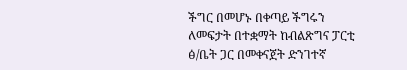ችግር በመሆኑ በቀጣይ ችግሩን ለመፍታት በተቋማት ከብልጽግና ፓርቲ ፅ/ቤት ጋር በመቀናጀት ድንገተኛ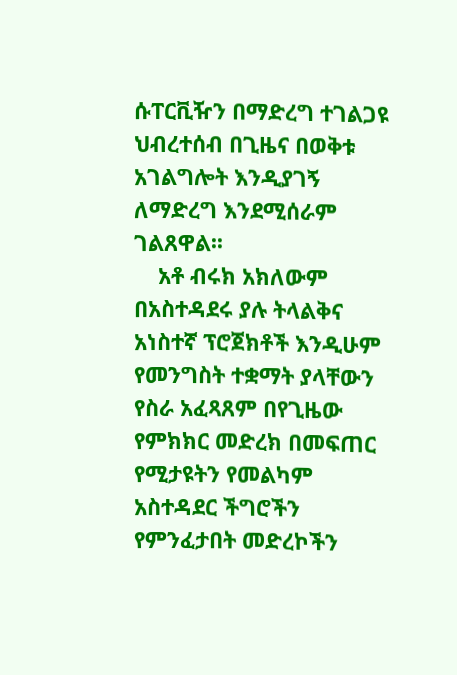ሱፐርቪዥን በማድረግ ተገልጋዩ ህብረተሰብ በጊዜና በወቅቱ አገልግሎት እንዲያገኝ ለማድረግ እንደሚሰራም ገልጸዋል፡፡
    አቶ ብሩክ አክለውም በአስተዳደሩ ያሉ ትላልቅና አነስተኛ ፕሮጀክቶች እንዲሁም የመንግስት ተቋማት ያላቸውን የስራ አፈጻጸም በየጊዜው የምክክር መድረክ በመፍጠር የሚታዩትን የመልካም አስተዳደር ችግሮችን የምንፈታበት መድረኮችን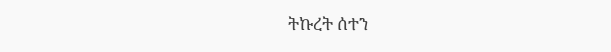ትኩረት ሰተን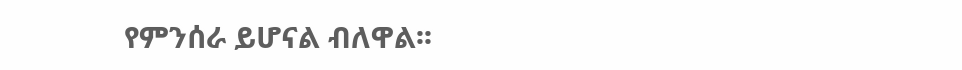የምንሰራ ይሆናል ብለዋል፡፡